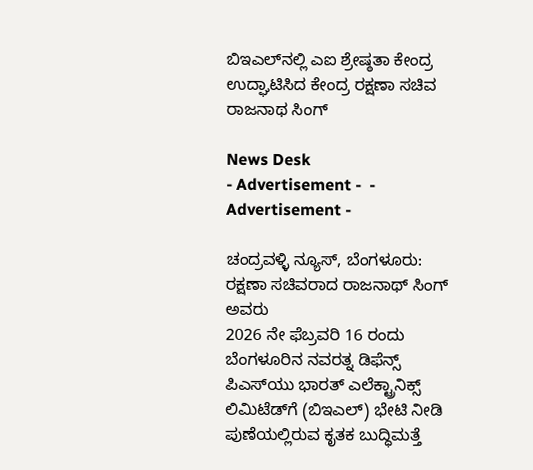ಬಿಇಎಲ್‍ನಲ್ಲಿ ಎಐ ಶ್ರೇಷ್ಠತಾ ಕೇಂದ್ರ ಉದ್ಘಾಟಿಸಿದ ಕೇಂದ್ರ ರಕ್ಷಣಾ ಸಚಿವ ರಾಜನಾಥ ಸಿಂಗ್

News Desk
- Advertisement -  - Advertisement -

ಚಂದ್ರವಳ್ಳಿ ನ್ಯೂಸ್, ಬೆಂಗಳೂರು:
ರಕ್ಷಣಾ ಸಚಿವರಾದ ರಾಜನಾಥ್ ಸಿಂಗ್ ಅವರು
2026 ನೇ ಫೆಬ್ರವರಿ 16 ರಂದು ಬೆಂಗಳೂರಿನ ನವರತ್ನ ಡಿಫೆನ್ಸ್ ಪಿಎಸ್‍ಯು ಭಾರತ್ ಎಲೆಕ್ಟ್ರಾನಿಕ್ಸ್ ಲಿಮಿಟೆಡ್‍ಗೆ (ಬಿಇಎಲ್) ಭೇಟಿ ನೀಡಿ ಪುಣೆಯಲ್ಲಿರುವ ಕೃತಕ ಬುದ್ಧಿಮತ್ತೆ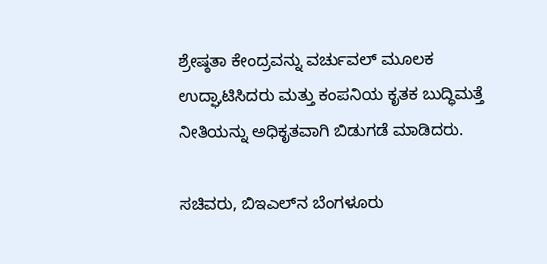ಶ್ರೇಷ್ಠತಾ ಕೇಂದ್ರವನ್ನು ವರ್ಚುವಲ್ ಮೂಲಕ ಉದ್ಘಾಟಿಸಿದರು ಮತ್ತು ಕಂಪನಿಯ ಕೃತಕ ಬುದ್ಧಿಮತ್ತೆ ನೀತಿಯನ್ನು ಅಧಿಕೃತವಾಗಿ ಬಿಡುಗಡೆ ಮಾಡಿದರು.

ಸಚಿವರು, ಬಿಇಎಲ್‍ನ ಬೆಂಗಳೂರು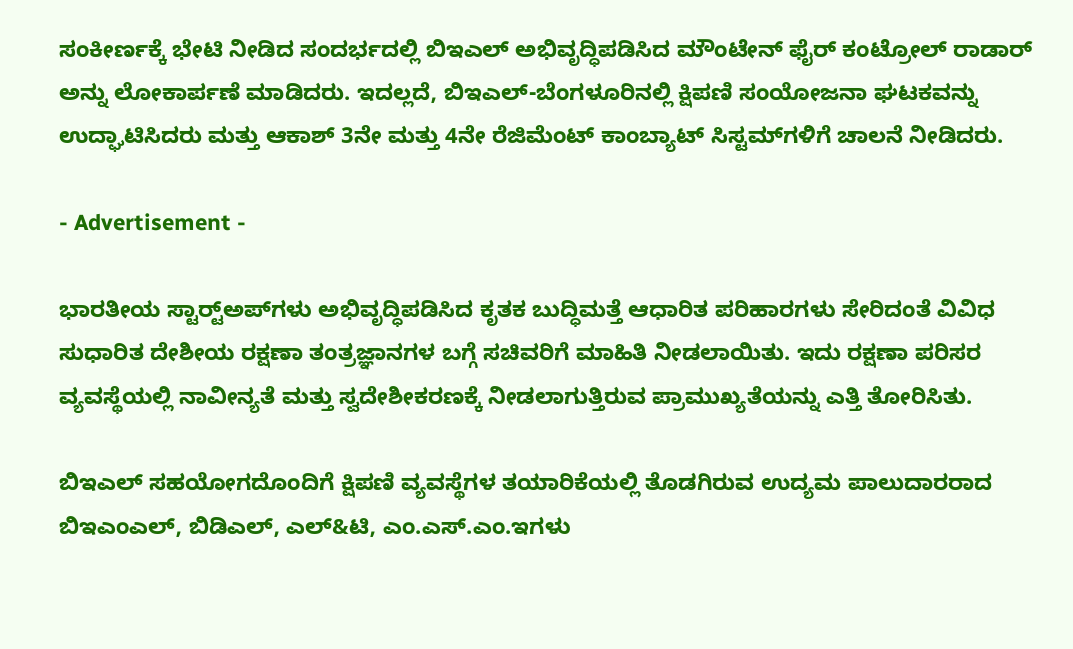ಸಂಕೀರ್ಣಕ್ಕೆ ಭೇಟಿ ನೀಡಿದ ಸಂದರ್ಭದಲ್ಲಿ ಬಿಇಎಲ್ ಅಭಿವೃದ್ಧಿಪಡಿಸಿದ ಮೌಂಟೇನ್ ಫೈರ್ ಕಂಟ್ರೋಲ್ ರಾಡಾರ್ ಅನ್ನು ಲೋಕಾರ್ಪಣೆ ಮಾಡಿದರು. ಇದಲ್ಲದೆ, ಬಿಇಎಲ್-ಬೆಂಗಳೂರಿನಲ್ಲಿ ಕ್ಷಿಪಣಿ ಸಂಯೋಜನಾ ಘಟಕವನ್ನು ಉದ್ಘಾಟಿಸಿದರು ಮತ್ತು ಆಕಾಶ್ 3ನೇ ಮತ್ತು 4ನೇ ರೆಜಿಮೆಂಟ್ ಕಾಂಬ್ಯಾಟ್ ಸಿಸ್ಟಮ್‍ಗಳಿಗೆ ಚಾಲನೆ ನೀಡಿದರು.

- Advertisement -

ಭಾರತೀಯ ಸ್ಟಾರ್ಟ್‍ಅಪ್‍ಗಳು ಅಭಿವೃದ್ಧಿಪಡಿಸಿದ ಕೃತಕ ಬುದ್ಧಿಮತ್ತೆ ಆಧಾರಿತ ಪರಿಹಾರಗಳು ಸೇರಿದಂತೆ ವಿವಿಧ ಸುಧಾರಿತ ದೇಶೀಯ ರಕ್ಷಣಾ ತಂತ್ರಜ್ಞಾನಗಳ ಬಗ್ಗೆ ಸಚಿವರಿಗೆ ಮಾಹಿತಿ ನೀಡಲಾಯಿತು. ಇದು ರಕ್ಷಣಾ ಪರಿಸರ ವ್ಯವಸ್ಥೆಯಲ್ಲಿ ನಾವೀನ್ಯತೆ ಮತ್ತು ಸ್ವದೇಶೀಕರಣಕ್ಕೆ ನೀಡಲಾಗುತ್ತಿರುವ ಪ್ರಾಮುಖ್ಯತೆಯನ್ನು ಎತ್ತಿ ತೋರಿಸಿತು.

ಬಿಇಎಲ್ ಸಹಯೋಗದೊಂದಿಗೆ ಕ್ಷಿಪಣಿ ವ್ಯವಸ್ಥೆಗಳ ತಯಾರಿಕೆಯಲ್ಲಿ ತೊಡಗಿರುವ ಉದ್ಯಮ ಪಾಲುದಾರರಾದ ಬಿಇಎಂಎಲ್, ಬಿಡಿಎಲ್, ಎಲ್&ಟಿ, ಎಂ.ಎಸ್.ಎಂ.ಇಗಳು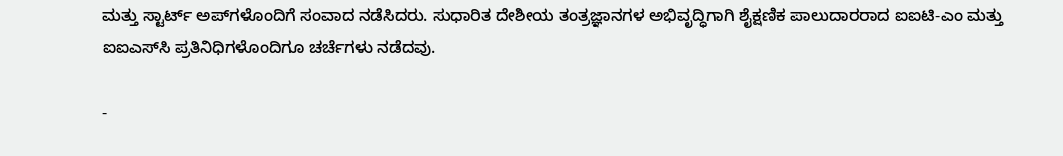ಮತ್ತು ಸ್ಟಾರ್ಟ್ ಅಪ್‍ಗಳೊಂದಿಗೆ ಸಂವಾದ ನಡೆಸಿದರು. ಸುಧಾರಿತ ದೇಶೀಯ ತಂತ್ರಜ್ಞಾನಗಳ ಅಭಿವೃದ್ಧಿಗಾಗಿ ಶೈಕ್ಷಣಿಕ ಪಾಲುದಾರರಾದ ಐಐಟಿ-ಎಂ ಮತ್ತು ಐಐಎಸ್‍ಸಿ ಪ್ರತಿನಿಧಿಗಳೊಂದಿಗೂ ಚರ್ಚೆಗಳು ನಡೆದವು.

-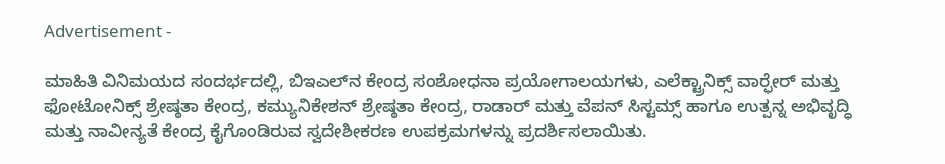Advertisement -

ಮಾಹಿತಿ ವಿನಿಮಯದ ಸಂದರ್ಭದಲ್ಲಿ, ಬಿಇಎಲ್‍ನ ಕೇಂದ್ರ ಸಂಶೋಧನಾ ಪ್ರಯೋಗಾಲಯಗಳು, ಎಲೆಕ್ಟ್ರಾನಿಕ್ಸ್ ವಾರ್‍ಫೇರ್ ಮತ್ತು ಫೋಟೋನಿಕ್ಸ್ ಶ್ರೇಷ್ಠತಾ ಕೇಂದ್ರ, ಕಮ್ಯುನಿಕೇಶನ್ ಶ್ರೇಷ್ಠತಾ ಕೇಂದ್ರ, ರಾಡಾರ್ ಮತ್ತು ವೆಪನ್ ಸಿಸ್ಟಮ್ಸ್ ಹಾಗೂ ಉತ್ಪನ್ನ ಅಭಿವೃದ್ಧಿ ಮತ್ತು ನಾವೀನ್ಯತೆ ಕೇಂದ್ರ ಕೈಗೊಂಡಿರುವ ಸ್ವದೇಶೀಕರಣ ಉಪಕ್ರಮಗಳನ್ನು ಪ್ರದರ್ಶಿಸಲಾಯಿತು.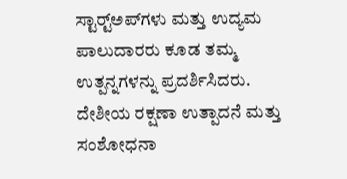ಸ್ಟಾರ್ಟ್‍ಅಪ್‍ಗಳು ಮತ್ತು ಉದ್ಯಮ ಪಾಲುದಾರರು ಕೂಡ ತಮ್ಮ ಉತ್ಪನ್ನಗಳನ್ನು ಪ್ರದರ್ಶಿಸಿದರು. ದೇಶೀಯ ರಕ್ಷಣಾ ಉತ್ಪಾದನೆ ಮತ್ತು ಸಂಶೋಧನಾ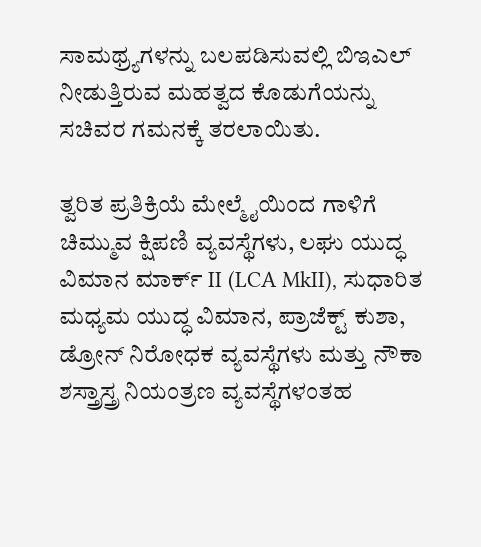ಸಾಮಥ್ರ್ಯಗಳನ್ನು ಬಲಪಡಿಸುವಲ್ಲಿ ಬಿಇಎಲ್ ನೀಡುತ್ತಿರುವ ಮಹತ್ವದ ಕೊಡುಗೆಯನ್ನು ಸಚಿವರ ಗಮನಕ್ಕೆ ತರಲಾಯಿತು.

ತ್ವರಿತ ಪ್ರತಿಕ್ರಿಯೆ ಮೇಲ್ಮೈಯಿಂದ ಗಾಳಿಗೆ ಚಿಮ್ಮುವ ಕ್ಷಿಪಣಿ ವ್ಯವಸ್ಥೆಗಳು, ಲಘು ಯುದ್ಧ ವಿಮಾನ ಮಾರ್ಕ್ II (LCA MkII), ಸುಧಾರಿತ ಮಧ್ಯಮ ಯುದ್ಧ ವಿಮಾನ, ಪ್ರಾಜೆಕ್ಟ್ ಕುಶಾ, ಡ್ರೋನ್ ನಿರೋಧಕ ವ್ಯವಸ್ಥೆಗಳು ಮತ್ತು ನೌಕಾ ಶಸ್ತ್ರಾಸ್ತ್ರ ನಿಯಂತ್ರಣ ವ್ಯವಸ್ಥೆಗಳಂತಹ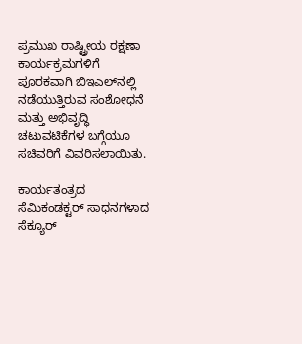ಪ್ರಮುಖ ರಾಷ್ಟ್ರೀಯ ರಕ್ಷಣಾ ಕಾರ್ಯಕ್ರಮಗಳಿಗೆ ಪೂರಕವಾಗಿ ಬಿಇಎಲ್‍ನಲ್ಲಿ ನಡೆಯುತ್ತಿರುವ ಸಂಶೋಧನೆ ಮತ್ತು ಅಭಿವೃದ್ಧಿ ಚಟುವಟಿಕೆಗಳ ಬಗ್ಗೆಯೂ ಸಚಿವರಿಗೆ ವಿವರಿಸಲಾಯಿತು.

ಕಾರ್ಯತಂತ್ರದ ಸೆಮಿಕಂಡಕ್ಟರ್ ಸಾಧನಗಳಾದ ಸೆಕ್ಯೂರ್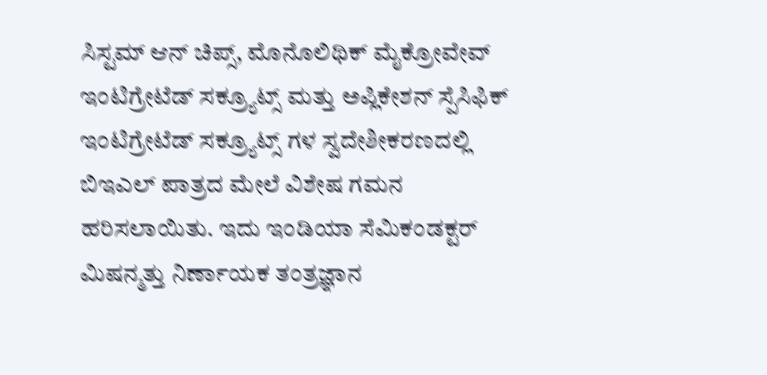ಸಿಸ್ಟಮ್ ಆನ್ ಚಿಪ್ಸ್, ಮೊನೊಲಿಥಿಕ್ ಮೈಕ್ರೋವೇವ್ ಇಂಟಿಗ್ರೇಟೆಡ್ ಸಕ್ರ್ಯೂಟ್ಸ್ ಮತ್ತು ಅಪ್ಲಿಕೇಶನ್ ಸ್ಪೆಸಿಫಿಕ್ ಇಂಟಿಗ್ರೇಟೆಡ್ ಸಕ್ರ್ಯೂಟ್ಸ್ ಗಳ ಸ್ವದೇಶೀಕರಣದಲ್ಲಿ ಬಿಇಎಲ್ ಪಾತ್ರದ ಮೇಲೆ ವಿಶೇಷ ಗಮನ ಹರಿಸಲಾಯಿತು. ಇದು ಇಂಡಿಯಾ ಸೆಮಿಕಂಡಕ್ಟರ್ ಮಿಷನ್ಮತ್ತು ನಿರ್ಣಾಯಕ ತಂತ್ರಜ್ಞಾನ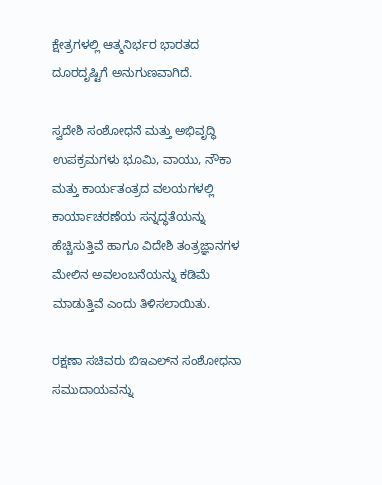ಕ್ಷೇತ್ರಗಳಲ್ಲಿ ಆತ್ಮನಿರ್ಭರ ಭಾರತದ ದೂರದೃಷ್ಟಿಗೆ ಅನುಗುಣವಾಗಿದೆ.

ಸ್ವದೇಶಿ ಸಂಶೋಧನೆ ಮತ್ತು ಅಭಿವೃದ್ಧಿ ಉಪಕ್ರಮಗಳು ಭೂಮಿ, ವಾಯು, ನೌಕಾ ಮತ್ತು ಕಾರ್ಯತಂತ್ರದ ವಲಯಗಳಲ್ಲಿ ಕಾರ್ಯಾಚರಣೆಯ ಸನ್ನದ್ಧತೆಯನ್ನು ಹೆಚ್ಚಿಸುತ್ತಿವೆ ಹಾಗೂ ವಿದೇಶಿ ತಂತ್ರಜ್ಞಾನಗಳ ಮೇಲಿನ ಅವಲಂಬನೆಯನ್ನು ಕಡಿಮೆ ಮಾಡುತ್ತಿವೆ ಎಂದು ತಿಳಿಸಲಾಯಿತು.

ರಕ್ಷಣಾ ಸಚಿವರು ಬಿಇಎಲ್‍ನ ಸಂಶೋಧನಾ ಸಮುದಾಯವನ್ನು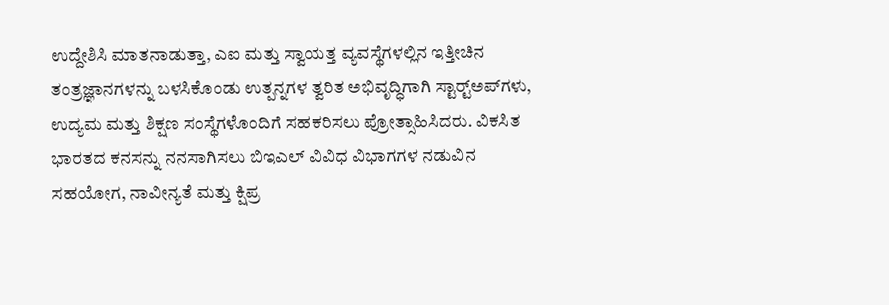ಉದ್ದೇಶಿಸಿ ಮಾತನಾಡುತ್ತಾ, ಎಐ ಮತ್ತು ಸ್ವಾಯತ್ತ ವ್ಯವಸ್ಥೆಗಳಲ್ಲಿನ ಇತ್ತೀಚಿನ ತಂತ್ರಜ್ಞಾನಗಳನ್ನು ಬಳಸಿಕೊಂಡು ಉತ್ಪನ್ನಗಳ ತ್ವರಿತ ಅಭಿವೃದ್ಧಿಗಾಗಿ ಸ್ಟಾರ್ಟ್‍ಅಪ್‍ಗಳು, ಉದ್ಯಮ ಮತ್ತು ಶಿಕ್ಷಣ ಸಂಸ್ಥೆಗಳೊಂದಿಗೆ ಸಹಕರಿಸಲು ಪ್ರೋತ್ಸಾಹಿಸಿದರು. ವಿಕಸಿತ ಭಾರತದ ಕನಸನ್ನು ನನಸಾಗಿಸಲು ಬಿಇಎಲ್ ವಿವಿಧ ವಿಭಾಗಗಳ ನಡುವಿನ ಸಹಯೋಗ, ನಾವೀನ್ಯತೆ ಮತ್ತು ಕ್ಷಿಪ್ರ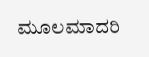ಮೂಲಮಾದರಿ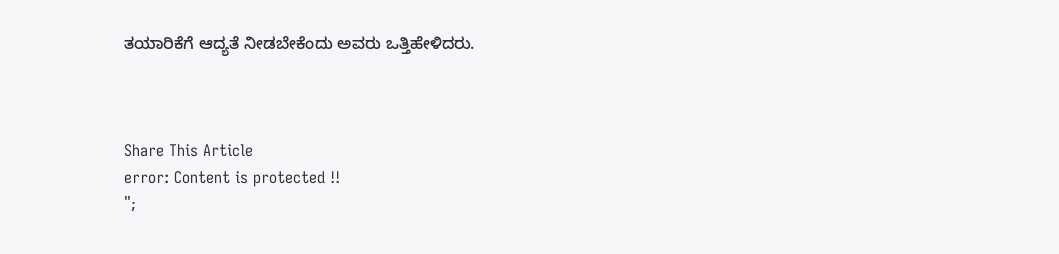ತಯಾರಿಕೆಗೆ ಆದ್ಯತೆ ನೀಡಬೇಕೆಂದು ಅವರು ಒತ್ತಿಹೇಳಿದರು.



Share This Article
error: Content is protected !!
";